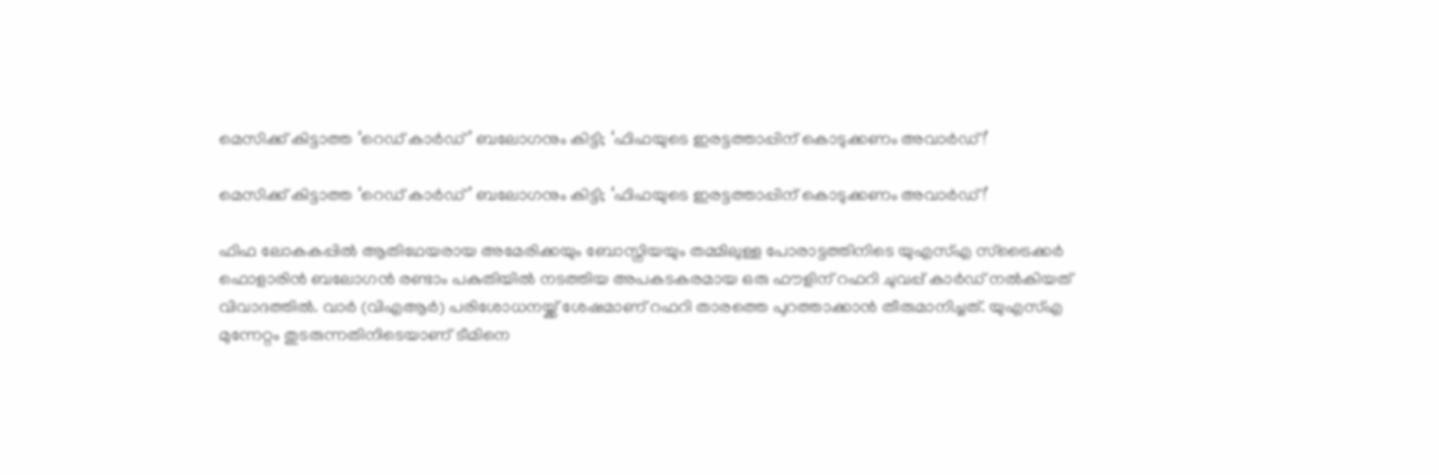മെസിക്ക് കിട്ടാത്ത ‘റെഡ് കാർഡ്’ ബലോഗനും കിട്ടി; ‘ഫിഫയുടെ ഇരട്ടത്താപ്പിന് കൊടുക്കണം അവാർഡ്!’

മെസിക്ക് കിട്ടാത്ത ‘റെഡ് കാർഡ്’ ബലോഗനും കിട്ടി; ‘ഫിഫയുടെ ഇരട്ടത്താപ്പിന് കൊടുക്കണം അവാർഡ്!’

ഫിഫ ലോകകപ്പിൽ ആതിഥേയരായ അമേരിക്കയും ബോസ്നിയയും തമ്മിലുള്ള പോരാട്ടത്തിനിടെ യുഎസ്എ സ്ട്രൈക്കർ ഫൊളാരിൻ ബലോഗൻ രണ്ടാം പകുതിയിൽ നടത്തിയ അപകടകരമായ ഒരു ഫൗളിന് റഫറി ചുവപ്പ് കാർഡ് നൽകിയത് വിവാദത്തിൽ. വാർ (വിഎആർ) പരിശോധനയ്ക്ക് ശേഷമാണ് റഫറി താരത്തെ പുറത്താക്കാൻ തീരുമാനിച്ചത്. യുഎസ്എ മുന്നേറ്റം തുടരുന്നതിനിടെയാണ് ടീമിനെ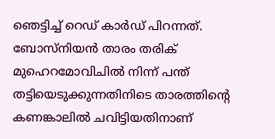ഞെട്ടിച്ച് റെഡ് കാർഡ് പിറന്നത്. ബോസ്നിയൻ താരം തരിക് മുഹെറമോവിചിൽ നിന്ന് പന്ത് തട്ടിയെടുക്കുന്നതിനിടെ താരത്തിന്റെ കണങ്കാലിൽ ചവിട്ടിയതിനാണ്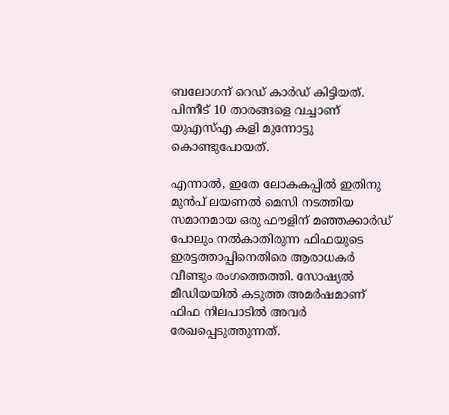ബലോഗന് റെഡ് കാർഡ് കിട്ടിയത്. പിന്നീട് 10 താരങ്ങളെ വച്ചാണ് യുഎസ്എ കളി മുന്നോട്ടു കൊണ്ടുപോയത്.

എന്നാൽ, ഇതേ ലോകകപ്പിൽ ഇതിനു മുൻപ് ലയണൽ മെസി നടത്തിയ സമാനമായ ഒരു ഫൗളിന് മഞ്ഞക്കാർഡ് പോലും നൽകാതിരുന്ന ഫിഫയുടെ ഇരട്ടത്താപ്പിനെതിരെ ആരാധകർ വീണ്ടും രംഗത്തെത്തി. സോഷ്യൽ മീഡിയയിൽ കടുത്ത അമർഷമാണ് ഫിഫ നിലപാടിൽ അവർ രേഖപ്പെടുത്തുന്നത്.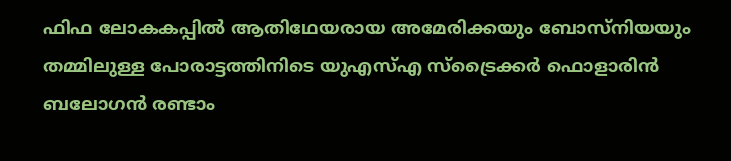ഫിഫ ലോകകപ്പിൽ ആതിഥേയരായ അമേരിക്കയും ബോസ്നിയയും തമ്മിലുള്ള പോരാട്ടത്തിനിടെ യുഎസ്എ സ്ട്രൈക്കർ ഫൊളാരിൻ ബലോഗൻ രണ്ടാം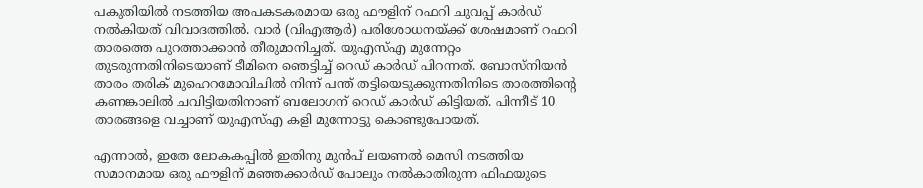പകുതിയിൽ നടത്തിയ അപകടകരമായ ഒരു ഫൗളിന് റഫറി ചുവപ്പ് കാർഡ് നൽകിയത് വിവാദത്തിൽ. വാർ (വിഎആർ) പരിശോധനയ്ക്ക് ശേഷമാണ് റഫറി താരത്തെ പുറത്താക്കാൻ തീരുമാനിച്ചത്. യുഎസ്എ മുന്നേറ്റം തുടരുന്നതിനിടെയാണ് ടീമിനെ ഞെട്ടിച്ച് റെഡ് കാർഡ് പിറന്നത്. ബോസ്നിയൻ താരം തരിക് മുഹെറമോവിചിൽ നിന്ന് പന്ത് തട്ടിയെടുക്കുന്നതിനിടെ താരത്തിന്റെ കണങ്കാലിൽ ചവിട്ടിയതിനാണ് ബലോഗന് റെഡ് കാർഡ് കിട്ടിയത്. പിന്നീട് 10 താരങ്ങളെ വച്ചാണ് യുഎസ്എ കളി മുന്നോട്ടു കൊണ്ടുപോയത്.

എന്നാൽ, ഇതേ ലോകകപ്പിൽ ഇതിനു മുൻപ് ലയണൽ മെസി നടത്തിയ സമാനമായ ഒരു ഫൗളിന് മഞ്ഞക്കാർഡ് പോലും നൽകാതിരുന്ന ഫിഫയുടെ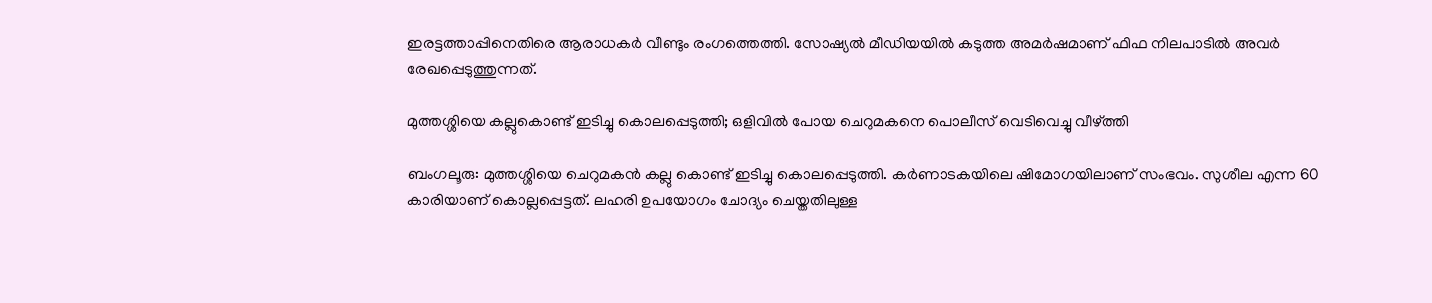ഇരട്ടത്താപ്പിനെതിരെ ആരാധകർ വീണ്ടും രംഗത്തെത്തി. സോഷ്യൽ മീഡിയയിൽ കടുത്ത അമർഷമാണ് ഫിഫ നിലപാടിൽ അവർ രേഖപ്പെടുത്തുന്നത്.

മുത്തശ്ശിയെ കല്ലുകൊണ്ട് ഇടിച്ചു കൊലപ്പെടുത്തി; ഒളിവില്‍ പോയ ചെറുമകനെ പൊലീസ് വെടിവെച്ചു വീഴ്ത്തി

ബംഗലൂരു: മുത്തശ്ശിയെ ചെറുമകന്‍ കല്ലു കൊണ്ട് ഇടിച്ചു കൊലപ്പെടുത്തി. കര്‍ണാടകയിലെ ഷിമോഗയിലാണ് സംഭവം. സുശീല എന്ന 60 കാരിയാണ് കൊല്ലപ്പെട്ടത്. ലഹരി ഉപയോഗം ചോദ്യം ചെയ്തതിലുള്ള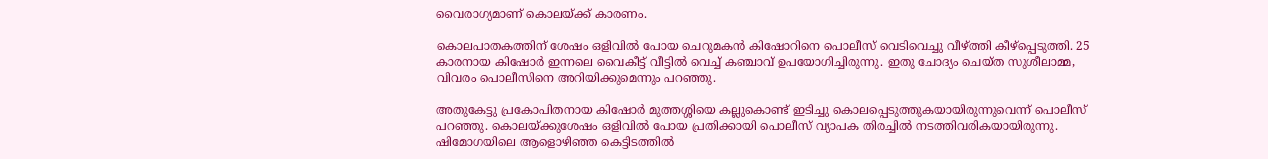വൈരാഗ്യമാണ് കൊലയ്ക്ക് കാരണം.

കൊലപാതകത്തിന് ശേഷം ഒളിവില്‍ പോയ ചെറുമകന്‍ കിഷോറിനെ പൊലീസ് വെടിവെച്ചു വീഴ്ത്തി കീഴ്‌പ്പെടുത്തി. 25 കാരനായ കിഷോര്‍ ഇന്നലെ വൈകീട്ട് വീട്ടില്‍ വെച്ച് കഞ്ചാവ് ഉപയോഗിച്ചിരുന്നു. ഇതു ചോദ്യം ചെയ്ത സുശീലാമ്മ, വിവരം പൊലീസിനെ അറിയിക്കുമെന്നും പറഞ്ഞു.

അതുകേട്ടു പ്രകോപിതനായ കിഷോര്‍ മുത്തശ്ശിയെ കല്ലുകൊണ്ട് ഇടിച്ചു കൊലപ്പെടുത്തുകയായിരുന്നുവെന്ന് പൊലീസ് പറഞ്ഞു. കൊലയ്ക്കുശേഷം ഒളിവില്‍ പോയ പ്രതിക്കായി പൊലീസ് വ്യാപക തിരച്ചില്‍ നടത്തിവരികയായിരുന്നു. ഷിമോഗയിലെ ആളൊഴിഞ്ഞ കെട്ടിടത്തില്‍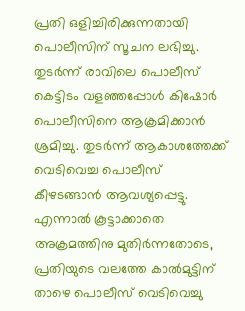പ്രതി ഒളിച്ചിരിക്കുന്നതായി പൊലീസിന് സൂചന ലഭിച്ചു. തുടര്‍ന്ന് രാവിലെ പൊലീസ് കെട്ടിടം വളഞ്ഞപ്പോള്‍ കിഷോര്‍ പൊലീസിനെ ആക്രമിക്കാന്‍ ശ്രമിച്ചു. തുടര്‍ന്ന് ആകാശത്തേക്ക് വെടിവെച്ച പൊലീസ് കീഴടങ്ങാന്‍ ആവശ്യപ്പെട്ടു. എന്നാല്‍ കൂട്ടാക്കാതെ അക്രമത്തിനു മുതിര്‍ന്നതോടെ, പ്രതിയുടെ വലത്തേ കാല്‍മുട്ടിന് താഴെ പൊലീസ് വെടിവെച്ചു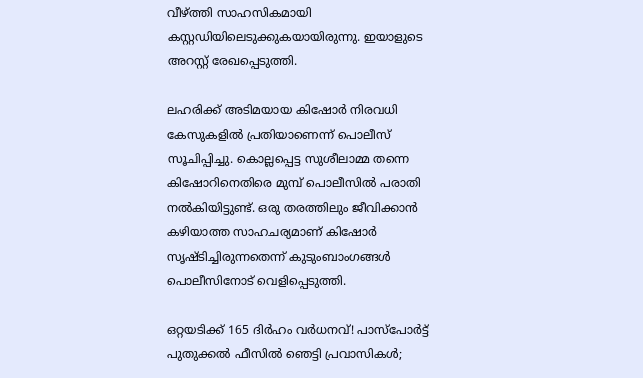വീഴ്ത്തി സാഹസികമായി കസ്റ്റഡിയിലെടുക്കുകയായിരുന്നു. ഇയാളുടെ അറസ്റ്റ് രേഖപ്പെടുത്തി.

ലഹരിക്ക് അടിമയായ കിഷോര്‍ നിരവധി കേസുകളില്‍ പ്രതിയാണെന്ന് പൊലീസ് സൂചിപ്പിച്ചു. കൊല്ലപ്പെട്ട സുശീലാമ്മ തന്നെ കിഷോറിനെതിരെ മുമ്പ് പൊലീസില്‍ പരാതി നല്‍കിയിട്ടുണ്ട്. ഒരു തരത്തിലും ജീവിക്കാന്‍ കഴിയാത്ത സാഹചര്യമാണ് കിഷോര്‍ സൃഷ്ടിച്ചിരുന്നതെന്ന് കുടുംബാംഗങ്ങള്‍ പൊലീസിനോട് വെളിപ്പെടുത്തി.

ഒറ്റയടിക്ക് 165 ദിർഹം വർധനവ്! പാസ്‌പോർട്ട് പുതുക്കൽ ഫീസിൽ ഞെട്ടി പ്രവാസികൾ;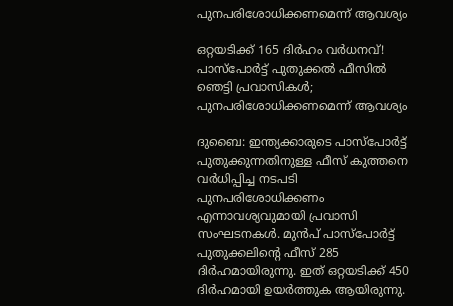പുനപരിശോധിക്കണമെന്ന് ആവശ്യം

ഒറ്റയടിക്ക് 165 ദിർഹം വർധനവ്! പാസ്‌പോർട്ട് പുതുക്കൽ ഫീസിൽ ഞെട്ടി പ്രവാസികൾ; പുനപരിശോധിക്കണമെന്ന് ആവശ്യം

ദുബൈ: ഇന്ത്യക്കാരുടെ പാസ്‌പോർട്ട് പുതുക്കുന്നതിനുള്ള ഫീസ് കുത്തനെ വർധിപ്പിച്ച നടപടി പുനപരിശോധിക്കണം എന്നാവശ്യവുമായി പ്രവാസി സംഘടനകൾ. മുൻപ് പാസ്‌പോർട്ട് പുതുക്കലിന്റെ ഫീസ് 285 ദിർഹമായിരുന്നു. ഇത് ഒറ്റയടിക്ക് 450 ദിർഹമായി ഉയർത്തുക ആയിരുന്നു.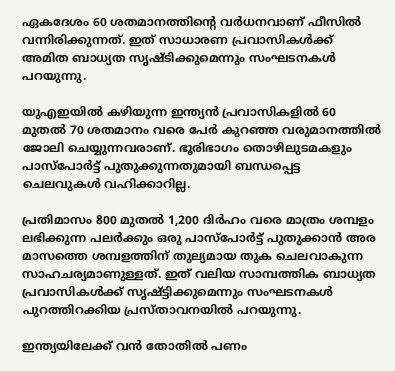ഏകദേശം 60 ശതമാനത്തിന്റെ വർധനവാണ് ഫീസിൽ വന്നിരിക്കുന്നത്. ഇത് സാധാരണ പ്രവാസികൾക്ക് അമിത ബാധ്യത സൃഷ്ടിക്കുമെന്നും സംഘടനകൾ പറയുന്നു.

യുഎഇയിൽ കഴിയുന്ന ഇന്ത്യൻ പ്രവാസികളിൽ 60 മുതൽ 70 ശതമാനം വരെ പേർ കുറഞ്ഞ വരുമാനത്തിൽ ജോലി ചെയ്യുന്നവരാണ്. ഭൂരിഭാഗം തൊഴിലുടമകളും പാസ്‌പോർട്ട് പുതുക്കുന്നതുമായി ബന്ധപ്പെട്ട ചെലവുകൾ വഹിക്കാറില്ല.

പ്രതിമാസം 800 മുതൽ 1,200 ദിർഹം വരെ മാത്രം ശമ്പളം ലഭിക്കുന്ന പലർക്കും ഒരു പാസ്‌പോർട്ട് പുതുക്കാൻ അര മാസത്തെ ശമ്പളത്തിന് തുല്യമായ തുക ചെലവാകുന്ന സാഹചര്യമാണുള്ളത്. ഇത് വലിയ സാമ്പത്തിക ബാധ്യത പ്രവാസികൾക്ക് സൃഷ്ട്ടിക്കുമെന്നും സംഘടനകൾ പുറത്തിറക്കിയ പ്രസ്താവനയിൽ പറയുന്നു.

ഇന്ത്യയിലേക്ക് വൻ തോതിൽ പണം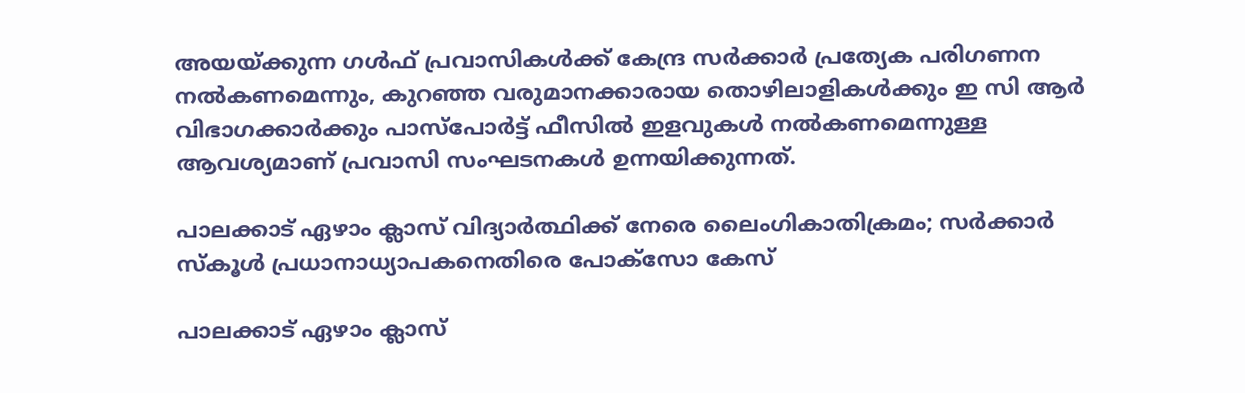അയയ്ക്കുന്ന ഗൾഫ് പ്രവാസികൾക്ക് കേന്ദ്ര സർക്കാർ പ്രത്യേക പരിഗണന നൽകണമെന്നും, കുറഞ്ഞ വരുമാനക്കാരായ തൊഴിലാളികൾക്കും ഇ സി ആർ വിഭാഗക്കാർക്കും പാസ്‌പോർട്ട് ഫീസിൽ ഇളവുകൾ നൽകണമെന്നുള്ള ആവശ്യമാണ് പ്രവാസി സംഘടനകൾ ഉന്നയിക്കുന്നത്.

പാലക്കാട് ഏഴാം ക്ലാസ് വിദ്യാർത്ഥിക്ക് നേരെ ലൈംഗികാതിക്രമം; സർക്കാർ സ്കൂൾ പ്രധാനാധ്യാപകനെതിരെ പോക്സോ കേസ്

പാലക്കാട് ഏഴാം ക്ലാസ്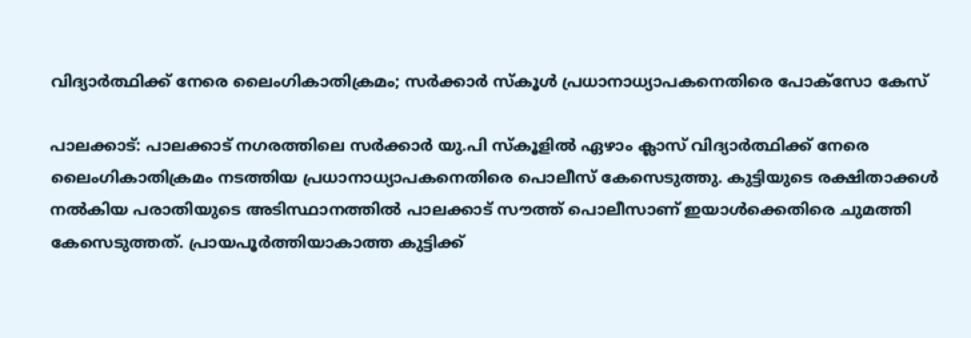വിദ്യാർത്ഥിക്ക് നേരെ ലൈംഗികാതിക്രമം; സർക്കാർ സ്കൂൾ പ്രധാനാധ്യാപകനെതിരെ പോക്സോ കേസ്

പാലക്കാട്: പാലക്കാട് നഗരത്തിലെ സർക്കാർ യു.പി സ്കൂളിൽ ഏഴാം ക്ലാസ് വിദ്യാർത്ഥിക്ക് നേരെ ലൈംഗികാതിക്രമം നടത്തിയ പ്രധാനാധ്യാപകനെതിരെ പൊലീസ് കേസെടുത്തു. കുട്ടിയുടെ രക്ഷിതാക്കൾ നൽകിയ പരാതിയുടെ അടിസ്ഥാനത്തിൽ പാലക്കാട് സൗത്ത് പൊലീസാണ് ഇയാൾക്കെതിരെ ചുമത്തി കേസെടുത്തത്. പ്രായപൂർത്തിയാകാത്ത കുട്ടിക്ക്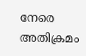നേരെ അതിക്രമം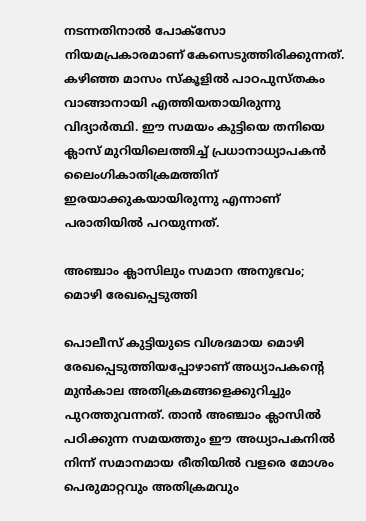നടന്നതിനാൽ പോക്സോ നിയമപ്രകാരമാണ് കേസെടുത്തിരിക്കുന്നത്. കഴിഞ്ഞ മാസം സ്കൂളിൽ പാഠപുസ്തകം വാങ്ങാനായി എത്തിയതായിരുന്നു വിദ്യാർത്ഥി. ഈ സമയം കുട്ടിയെ തനിയെ ക്ലാസ് മുറിയിലെത്തിച്ച് പ്രധാനാധ്യാപകൻ ലൈംഗികാതിക്രമത്തിന് ഇരയാക്കുകയായിരുന്നു എന്നാണ് പരാതിയിൽ പറയുന്നത്.

അഞ്ചാം ക്ലാസിലും സമാന അനുഭവം; മൊഴി രേഖപ്പെടുത്തി

പൊലീസ് കുട്ടിയുടെ വിശദമായ മൊഴി രേഖപ്പെടുത്തിയപ്പോഴാണ് അധ്യാപകന്റെ മുൻകാല അതിക്രമങ്ങളെക്കുറിച്ചും പുറത്തുവന്നത്. താൻ അഞ്ചാം ക്ലാസിൽ പഠിക്കുന്ന സമയത്തും ഈ അധ്യാപകനിൽ നിന്ന് സമാനമായ രീതിയിൽ വളരെ മോശം പെരുമാറ്റവും അതിക്രമവും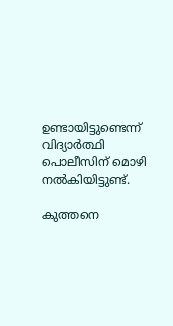ഉണ്ടായിട്ടുണ്ടെന്ന് വിദ്യാർത്ഥി പൊലീസിന് മൊഴി നൽകിയിട്ടുണ്ട്.

കുത്തനെ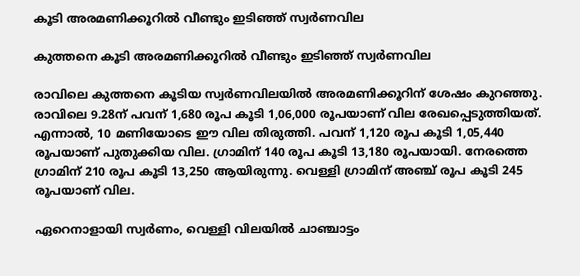കൂടി അരമണിക്കൂറിൽ വീണ്ടും ഇടിഞ്ഞ് സ്വർണവില

കുത്തനെ കൂടി അരമണിക്കൂറിൽ വീണ്ടും ഇടിഞ്ഞ് സ്വർണവില

രാവിലെ കുത്തനെ കൂടിയ സ്വർണവിലയിൽ അരമണിക്കൂറിന് ശേഷം കുറഞ്ഞു. രാവിലെ 9.28ന് പവന് 1,680 രൂപ കൂടി 1,06,000 രൂപയാണ് വില രേഖപ്പെടുത്തിയത്. എന്നാൽ, 10 മണിയോടെ ഈ വില തിരുത്തി. പവന് 1,120 രൂപ കൂടി 1,05,440 രൂപയാണ് പുതുക്കിയ വില. ഗ്രാമിന് 140 രൂപ കൂടി 13,180 രൂപയായി. നേരത്തെ ഗ്രാമിന് 210 രൂപ കൂടി 13,250 ആയിരുന്നു. വെള്ളി ഗ്രാമിന് അഞ്ച് രൂപ കൂടി 245 രൂപയാണ് വില.

ഏറെനാളായി സ്വർണം, വെള്ളി വിലയിൽ ചാഞ്ചാട്ടം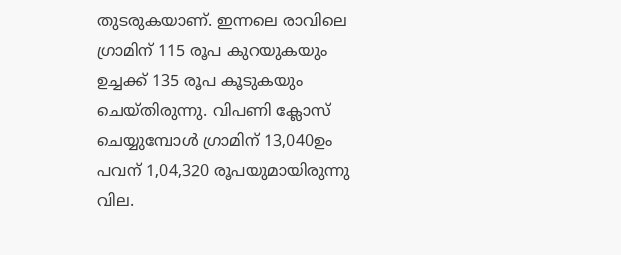തുടരുകയാണ്. ഇന്നലെ രാവിലെ ഗ്രാമിന് 115 രൂപ കുറയുകയും ഉച്ചക്ക് 135 രൂപ കൂടുകയും ചെയ്തിരുന്നു. വിപണി ക്ലോസ് ചെയ്യുമ്പോൾ ഗ്രാമിന് 13,040ഉം പവന് 1,04,320 രൂപയുമായിരുന്നു വില.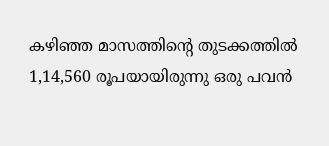കഴിഞ്ഞ മാസത്തിന്റെ തുടക്കത്തില്‍ 1,14,560 രൂപയായിരുന്നു ഒരു പവന്‍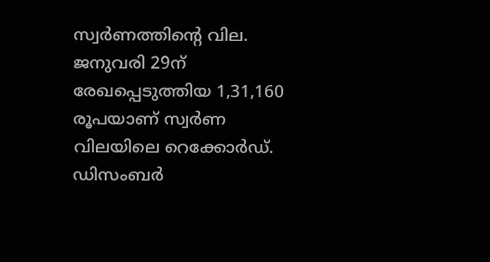സ്വര്‍ണത്തിന്റെ വില. ജനുവരി 29ന് രേഖപ്പെടുത്തിയ 1,31,160 രൂപയാണ് സ്വര്‍ണ വിലയിലെ റെക്കോര്‍ഡ്. ഡിസംബര്‍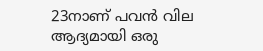23നാണ് പവന്‍ വില ആദ്യമായി ഒരു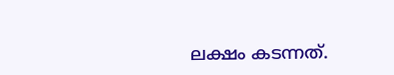ലക്ഷം കടന്നത്.